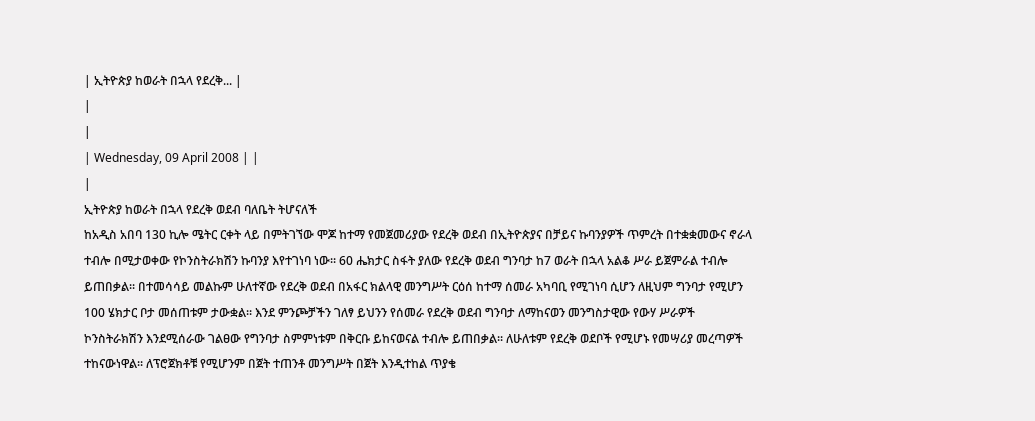| ኢትዮጵያ ከወራት በኋላ የደረቅ... |
|
|
| Wednesday, 09 April 2008 | |
|
ኢትዮጵያ ከወራት በኋላ የደረቅ ወደብ ባለቤት ትሆናለች
ከአዲስ አበባ 130 ኪሎ ሜትር ርቀት ላይ በምትገኘው ሞጆ ከተማ የመጀመሪያው የደረቅ ወደብ በኢትዮጵያና በቻይና ኩባንያዎች ጥምረት በተቋቋመውና ኖራላ ተብሎ በሚታወቀው የኮንስትራክሽን ኩባንያ እየተገነባ ነው፡፡ 60 ሔክታር ስፋት ያለው የደረቅ ወደብ ግንባታ ከ7 ወራት በኋላ አልቆ ሥራ ይጀምራል ተብሎ ይጠበቃል፡፡ በተመሳሳይ መልኩም ሁለተኛው የደረቅ ወደብ በአፋር ክልላዊ መንግሥት ርዕሰ ከተማ ሰመራ አካባቢ የሚገነባ ሲሆን ለዚህም ግንባታ የሚሆን 100 ሄክታር ቦታ መሰጠቱም ታውቋል፡፡ እንደ ምንጮቻችን ገለፃ ይህንን የሰመራ የደረቅ ወደብ ግንባታ ለማከናወን መንግስታዊው የውሃ ሥራዎች ኮንስትራክሽን እንደሚሰራው ገልፀው የግንባታ ስምምነቱም በቅርቡ ይከናወናል ተብሎ ይጠበቃል፡፡ ለሁለቱም የደረቅ ወደቦች የሚሆኑ የመሣሪያ መረጣዎች ተከናውነዋል፡፡ ለፕሮጀክቶቹ የሚሆንም በጀት ተጠንቶ መንግሥት በጀት እንዲተከል ጥያቄ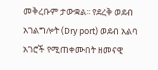መቅረቡም ታውቋል፡፡ የደረቅ ወደብ አገልግሎት (Dry port) ወደብ አልባ አገሮች የሚጠቀሙበት ዘመናዊ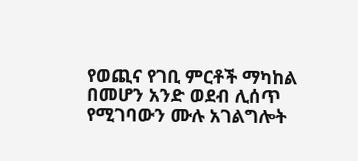የወጪና የገቢ ምርቶች ማካከል በመሆን አንድ ወደብ ሊሰጥ የሚገባውን ሙሉ አገልግሎት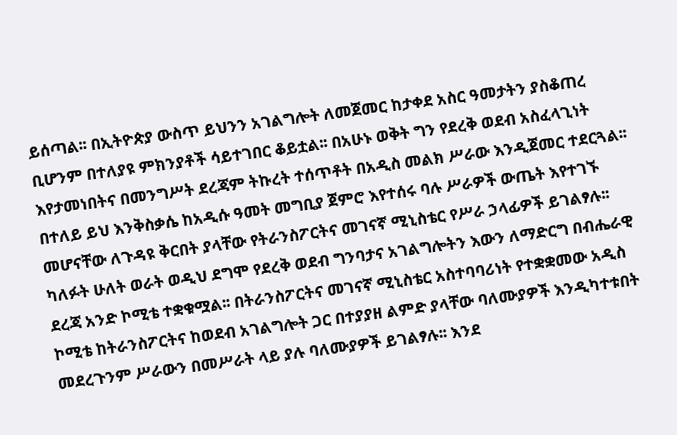ይሰጣል፡፡ በኢትዮጵያ ውስጥ ይህንን አገልግሎት ለመጀመር ከታቀደ አስር ዓመታትን ያስቆጠረ ቢሆንም በተለያዩ ምክንያቶች ሳይተገበር ቆይቷል፡፡ በአሁኑ ወቅት ግን የደረቅ ወደብ አስፈላጊነት እየታመነበትና በመንግሥት ደረጃም ትኩረት ተሰጥቶት በአዲስ መልክ ሥራው እንዲጀመር ተደርጓል፡፡ በተለይ ይህ እንቅስቃሴ ከአዲሱ ዓመት መግቢያ ጀምሮ እየተሰሩ ባሉ ሥራዎች ውጤት እየተገኙ መሆናቸው ለጉዳዩ ቅርበት ያላቸው የትራንስፖርትና መገናኛ ሚኒስቴር የሥራ ኃላፊዎች ይገልፃሉ፡፡ ካለፉት ሁለት ወራት ወዲህ ደግሞ የደረቅ ወደብ ግንባታና አገልግሎትን እውን ለማድርግ በብሔራዊ ደረጃ አንድ ኮሚቴ ተቋቁሟል፡፡ በትራንስፖርትና መገናኛ ሚኒስቴር አስተባባሪነት የተቋቋመው አዲስ ኮሚቴ ከትራንስፖርትና ከወደብ አገልግሎት ጋር በተያያዘ ልምድ ያላቸው ባለሙያዎች እንዲካተቱበት መደረጉንም ሥራውን በመሥራት ላይ ያሉ ባለሙያዎች ይገልፃሉ፡፡ እንደ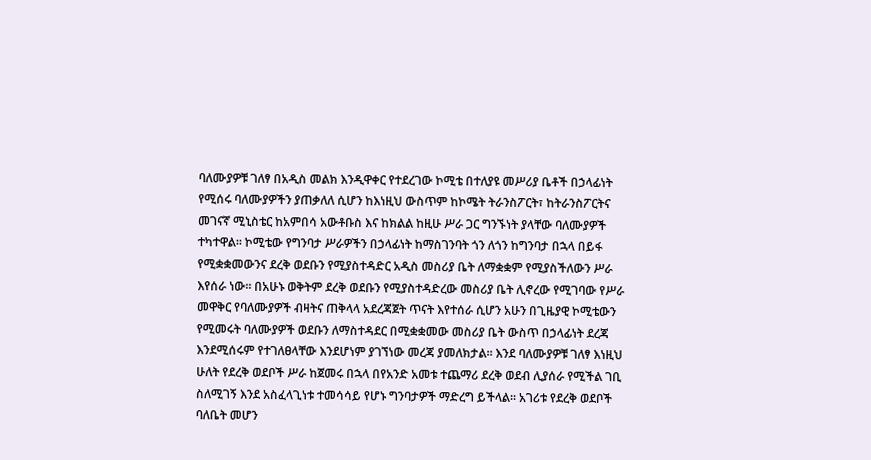ባለሙያዎቹ ገለፃ በአዲስ መልክ እንዲዋቀር የተደረገው ኮሚቴ በተለያዩ መሥሪያ ቤቶች በኃላፊነት የሚሰሩ ባለሙያዎችን ያጠቃለለ ሲሆን ከእነዚህ ውስጥም ከኮሜት ትራንስፖርት፣ ከትራንስፖርትና መገናኛ ሚኒስቴር ከአምበሳ አውቶቡስ እና ከክልል ከዚሁ ሥራ ጋር ግንኙነት ያላቸው ባለሙያዎች ተካተዋል፡፡ ኮሚቴው የግንባታ ሥራዎችን በኃላፊነት ከማስገንባት ጎን ለጎን ከግንባታ በኋላ በይፋ የሚቋቋመውንና ደረቅ ወደቡን የሚያስተዳድር አዲስ መስሪያ ቤት ለማቋቋም የሚያስችለውን ሥራ እየሰራ ነው፡፡ በአሁኑ ወቅትም ደረቅ ወደቡን የሚያስተዳድረው መስሪያ ቤት ሊኖረው የሚገባው የሥራ መዋቅር የባለሙያዎች ብዛትና ጠቅላላ አደረጃጀት ጥናት እየተሰራ ሲሆን አሁን በጊዜያዊ ኮሚቴውን የሚመሩት ባለሙያዎች ወደቡን ለማስተዳደር በሚቋቋመው መስሪያ ቤት ውስጥ በኃላፊነት ደረጃ እንደሚሰሩም የተገለፀላቸው እንደሆነም ያገኘነው መረጃ ያመለክታል፡፡ እንደ ባለሙያዎቹ ገለፃ እነዚህ ሁለት የደረቅ ወደቦች ሥራ ከጀመሩ በኋላ በየአንድ አመቱ ተጨማሪ ደረቅ ወደብ ሊያሰራ የሚችል ገቢ ስለሚገኝ እንደ አስፈላጊነቱ ተመሳሳይ የሆኑ ግንባታዎች ማድረግ ይችላል፡፡ አገሪቱ የደረቅ ወደቦች ባለቤት መሆን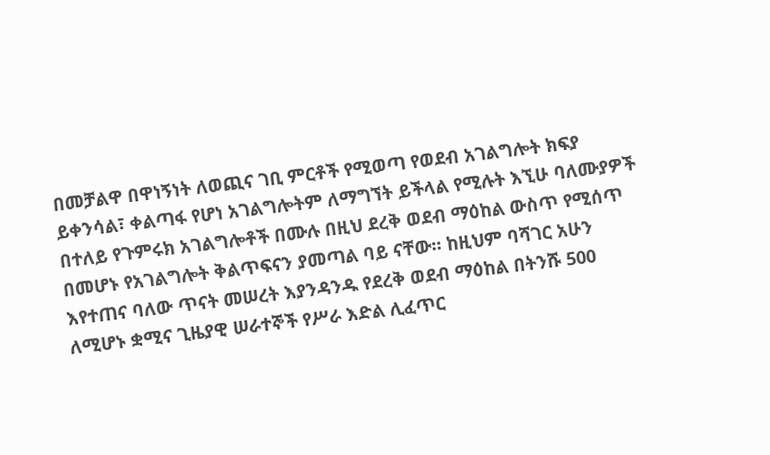በመቻልዋ በዋነኝነት ለወጪና ገቢ ምርቶች የሚወጣ የወደብ አገልግሎት ክፍያ ይቀንሳል፣ ቀልጣፋ የሆነ አገልግሎትም ለማግኘት ይችላል የሚሉት እኚሁ ባለሙያዎች በተለይ የጉምሩክ አገልግሎቶች በሙሉ በዚህ ደረቅ ወደብ ማዕከል ውስጥ የሚሰጥ በመሆኑ የአገልግሎት ቅልጥፍናን ያመጣል ባይ ናቸው፡፡ ከዚህም ባሻገር አሁን እየተጠና ባለው ጥናት መሠረት እያንዳንዱ የደረቅ ወደብ ማዕከል በትንሹ 500 ለሚሆኑ ቋሚና ጊዜያዊ ሠራተኞች የሥራ እድል ሊፈጥር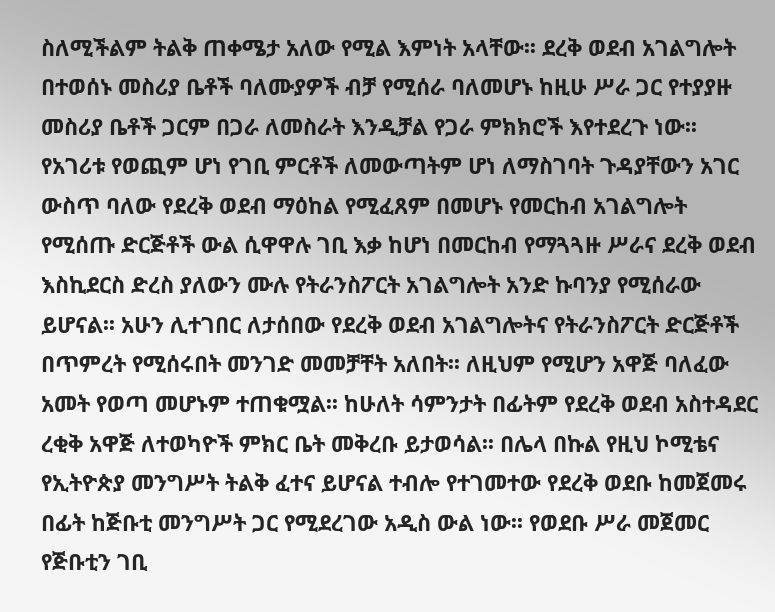ስለሚችልም ትልቅ ጠቀሜታ አለው የሚል እምነት አላቸው፡፡ ደረቅ ወደብ አገልግሎት በተወሰኑ መስሪያ ቤቶች ባለሙያዎች ብቻ የሚሰራ ባለመሆኑ ከዚሁ ሥራ ጋር የተያያዙ መስሪያ ቤቶች ጋርም በጋራ ለመስራት እንዲቻል የጋራ ምክክሮች እየተደረጉ ነው፡፡ የአገሪቱ የወጪም ሆነ የገቢ ምርቶች ለመውጣትም ሆነ ለማስገባት ጉዳያቸውን አገር ውስጥ ባለው የደረቅ ወደብ ማዕከል የሚፈጸም በመሆኑ የመርከብ አገልግሎት የሚሰጡ ድርጅቶች ውል ሲዋዋሉ ገቢ እቃ ከሆነ በመርከብ የማጓጓዙ ሥራና ደረቅ ወደብ እስኪደርስ ድረስ ያለውን ሙሉ የትራንስፖርት አገልግሎት አንድ ኩባንያ የሚሰራው ይሆናል፡፡ አሁን ሊተገበር ለታሰበው የደረቅ ወደብ አገልግሎትና የትራንስፖርት ድርጅቶች በጥምረት የሚሰሩበት መንገድ መመቻቸት አለበት፡፡ ለዚህም የሚሆን አዋጅ ባለፈው አመት የወጣ መሆኑም ተጠቁሟል፡፡ ከሁለት ሳምንታት በፊትም የደረቅ ወደብ አስተዳደር ረቂቅ አዋጅ ለተወካዮች ምክር ቤት መቅረቡ ይታወሳል፡፡ በሌላ በኩል የዚህ ኮሚቴና የኢትዮጵያ መንግሥት ትልቅ ፈተና ይሆናል ተብሎ የተገመተው የደረቅ ወደቡ ከመጀመሩ በፊት ከጅቡቲ መንግሥት ጋር የሚደረገው አዲስ ውል ነው፡፡ የወደቡ ሥራ መጀመር የጅቡቲን ገቢ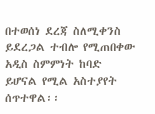በተወሰነ ደረጃ ስለሚቀንስ ይደረጋል ተብሎ የሚጠበቀው አዲስ ስምምነት ከባድ ይሆናል የሚል አስተያየት ሰጥተዋል፡፡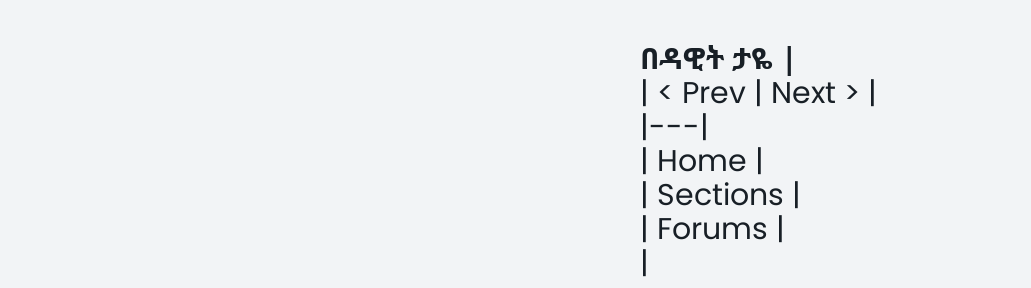በዳዊት ታዬ |
| < Prev | Next > |
|---|
| Home |
| Sections |
| Forums |
|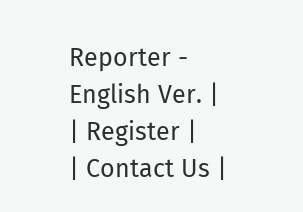Reporter - English Ver. |
| Register |
| Contact Us |